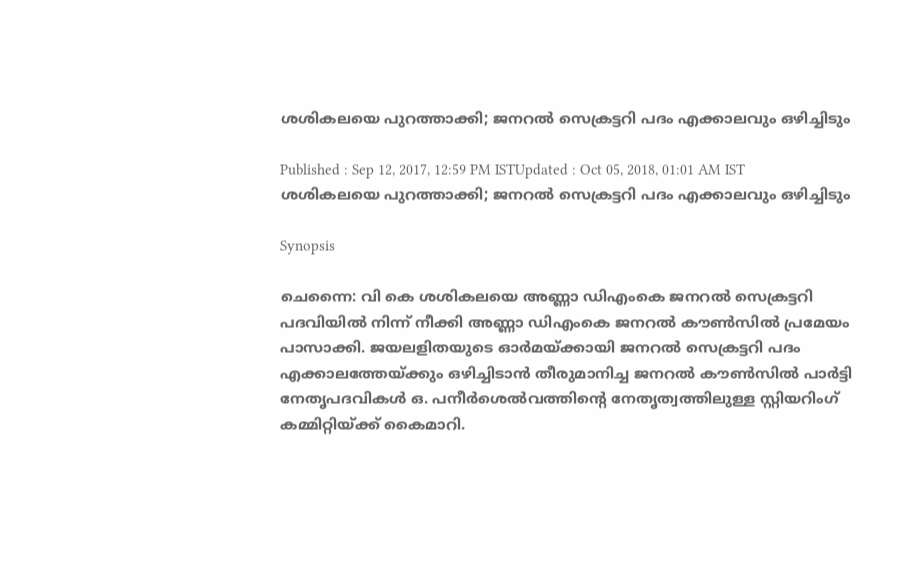ശശികലയെ പുറത്താക്കി; ജനറല്‍ സെക്രട്ടറി പദം എക്കാലവും ഒഴിച്ചിടും

Published : Sep 12, 2017, 12:59 PM ISTUpdated : Oct 05, 2018, 01:01 AM IST
ശശികലയെ പുറത്താക്കി; ജനറല്‍ സെക്രട്ടറി പദം എക്കാലവും ഒഴിച്ചിടും

Synopsis

ചെന്നൈ: വി കെ ശശികലയെ അണ്ണാ ഡിഎംകെ ജനറല്‍ സെക്രട്ടറി പദവിയില്‍ നിന്ന് നീക്കി അണ്ണാ ഡിഎംകെ ജനറല്‍ കൗണ്‍സില്‍ പ്രമേയം പാസാക്കി. ജയലളിതയുടെ ഓര്‍മയ്‌ക്കായി ജനറല്‍ സെക്രട്ടറി പദം എക്കാലത്തേയ്‌ക്കും ഒഴിച്ചിടാന്‍ തീരുമാനിച്ച ജനറല്‍ കൗണ്‍സില്‍ പാര്‍ട്ടി നേതൃപദവികള്‍ ഒ. പനീര്‍ശെല്‍വത്തിന്റെ നേതൃത്വത്തിലുള്ള സ്റ്റിയറിംഗ് കമ്മിറ്റിയ്‌ക്ക് കൈമാറി.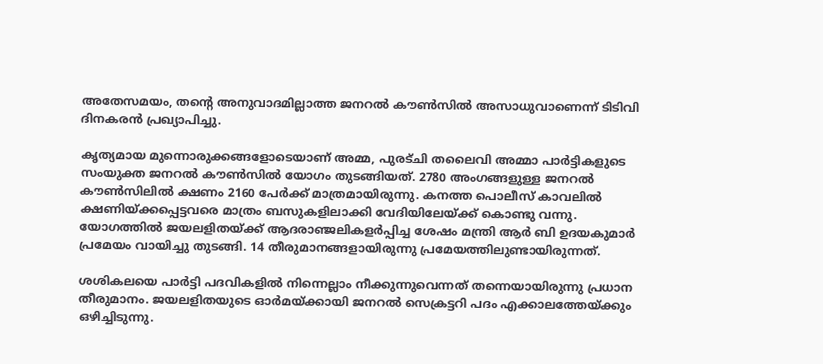അതേസമയം, തന്റെ അനുവാദമില്ലാത്ത ജനറല്‍ കൗണ്‍സില്‍ അസാധുവാണെന്ന് ടിടിവി ദിനകരന്‍ പ്രഖ്യാപിച്ചു.

കൃത്യമായ മുന്നൊരുക്കങ്ങളോടെയാണ് അമ്മ, പുരട്ചി തലൈവി അമ്മാ പാര്‍ട്ടികളുടെ സംയുക്ത ജനറല്‍ കൗണ്‍സില്‍ യോഗം തുടങ്ങിയത്. 2780 അംഗങ്ങളുള്ള ജനറല്‍ കൗണ്‍സിലില്‍ ക്ഷണം 2160 പേര്‍ക്ക് മാത്രമായിരുന്നു. കനത്ത പൊലീസ് കാവലില്‍ ക്ഷണിയ്‌ക്കപ്പെട്ടവരെ മാത്രം ബസുകളിലാക്കി വേദിയിലേയ്‌ക്ക് കൊണ്ടു വന്നു. യോഗത്തില്‍ ജയലളിതയ്‌ക്ക് ആദരാഞ്ജലികളര്‍പ്പിച്ച ശേഷം മന്ത്രി ആര്‍ ബി ഉദയകുമാര്‍ പ്രമേയം വായിച്ചു തുടങ്ങി. 14 തീരുമാനങ്ങളായിരുന്നു പ്രമേയത്തിലുണ്ടായിരുന്നത്.

ശശികലയെ പാര്‍ട്ടി പദവികളില്‍ നിന്നെല്ലാം നീക്കുന്നുവെന്നത് തന്നെയായിരുന്നു പ്രധാന തീരുമാനം. ജയലളിതയുടെ ഓര്‍മയ്‌ക്കായി ജനറല്‍ സെക്രട്ടറി പദം എക്കാലത്തേയ്‌ക്കും ഒഴിച്ചിടുന്നു.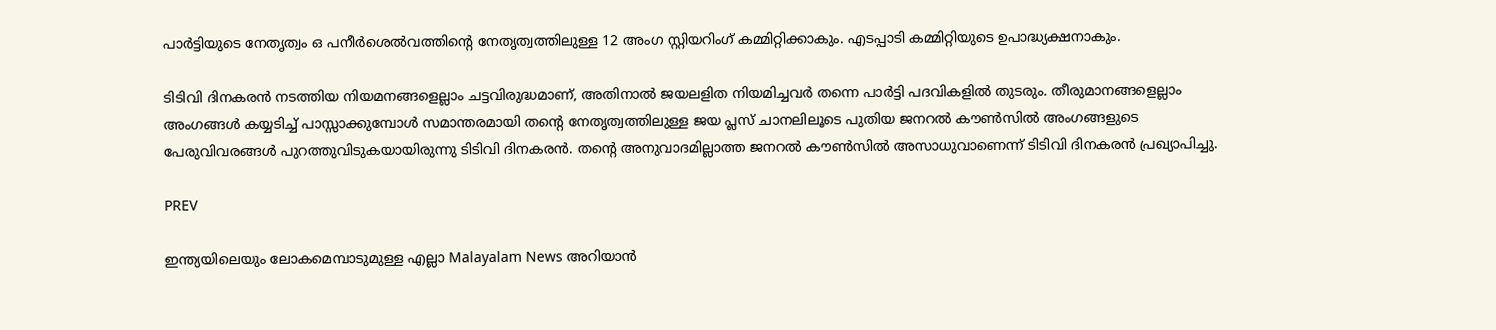പാര്‍ട്ടിയുടെ നേതൃത്വം ഒ പനീര്‍ശെല്‍വത്തിന്‍റെ നേതൃത്വത്തിലുള്ള 12 അംഗ സ്റ്റിയറിംഗ് കമ്മിറ്റിക്കാകും. എടപ്പാടി കമ്മിറ്റിയുടെ ഉപാദ്ധ്യക്ഷനാകും.

ടിടിവി ദിനകരന്‍ നടത്തിയ നിയമനങ്ങളെല്ലാം ചട്ടവിരുദ്ധമാണ്, അതിനാല്‍ ജയലളിത നിയമിച്ചവര്‍ തന്നെ പാര്‍ട്ടി പദവികളില്‍ തുടരും. തീരുമാനങ്ങളെല്ലാം അംഗങ്ങള്‍ കയ്യടിച്ച് പാസ്സാക്കുമ്പോള്‍ സമാന്തരമായി തന്‍റെ നേതൃത്വത്തിലുള്ള ജയ പ്ലസ് ചാനലിലൂടെ പുതിയ ജനറല്‍ കൗണ്‍സില്‍ അംഗങ്ങളുടെ പേരുവിവരങ്ങള്‍ പുറത്തുവിടുകയായിരുന്നു ടിടിവി ദിനകരന്‍. തന്‍റെ അനുവാദമില്ലാത്ത ജനറല്‍ കൗണ്‍സില്‍ അസാധുവാണെന്ന് ടിടിവി ദിനകരന്‍ പ്രഖ്യാപിച്ചു.

PREV

ഇന്ത്യയിലെയും ലോകമെമ്പാടുമുള്ള എല്ലാ Malayalam News അറിയാൻ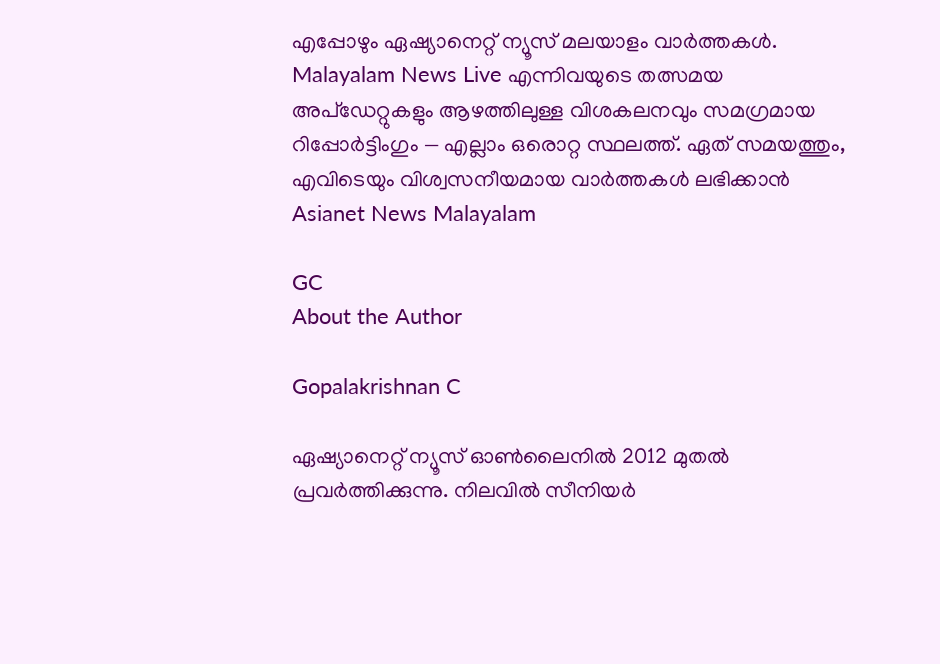എപ്പോഴും ഏഷ്യാനെറ്റ് ന്യൂസ് മലയാളം വാർത്തകൾ. Malayalam News Live എന്നിവയുടെ തത്സമയ അപ്‌ഡേറ്റുകളും ആഴത്തിലുള്ള വിശകലനവും സമഗ്രമായ റിപ്പോർട്ടിംഗും — എല്ലാം ഒരൊറ്റ സ്ഥലത്ത്. ഏത് സമയത്തും, എവിടെയും വിശ്വസനീയമായ വാർത്തകൾ ലഭിക്കാൻ Asianet News Malayalam

GC
About the Author

Gopalakrishnan C

ഏഷ്യാനെറ്റ് ന്യൂസ് ഓണ്‍ലൈനില്‍ 2012 മുതല്‍ പ്രവര്‍ത്തിക്കുന്നു. നിലവില്‍ സീനിയര്‍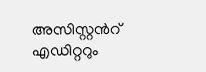അസിസ്റ്റന്‍റ് എഡിറ്ററും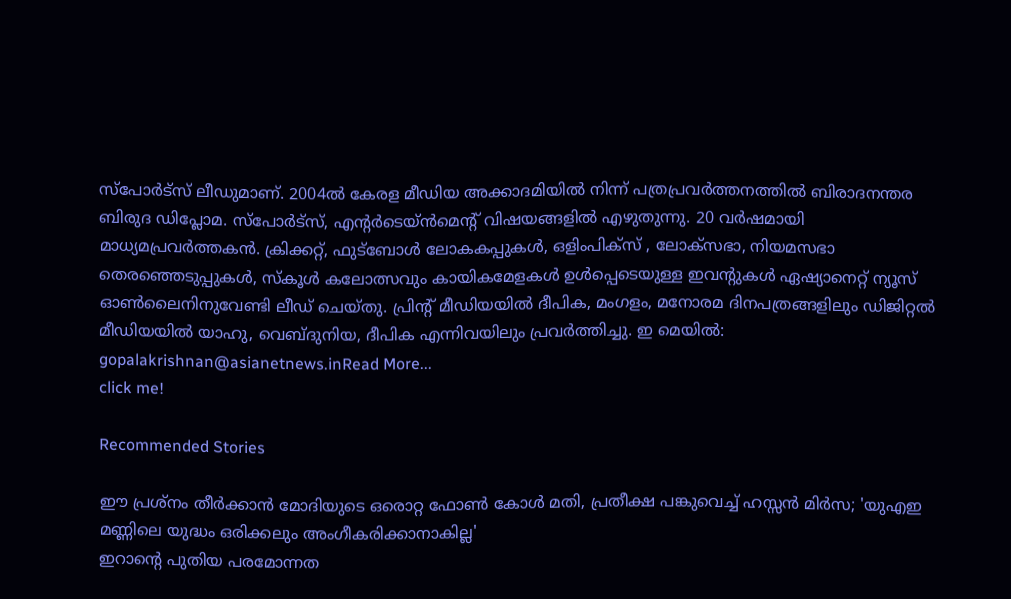സ്പോർട്സ് ലീഡുമാണ്. 2004ൽ കേരള മീഡിയ അക്കാദമിയില്‍ നിന്ന് പത്രപ്രവര്‍ത്തനത്തില്‍ ബിരാദനന്തര ബിരുദ ഡിപ്ലോമ. സ്പോര്‍ട്സ്, എന്‍റര്‍ടെയ്ൻമെന്‍റ് വിഷയങ്ങളില്‍ എഴുതുന്നു. 20 വര്‍ഷമായി മാധ്യമപ്രവര്‍ത്തകൻ. ക്രിക്കറ്റ്, ഫുട്ബോള്‍ ലോകകപ്പുകൾ, ഒളിംപിക്സ് , ലോക്സഭാ, നിയമസഭാ തെരഞ്ഞെടുപ്പുകള്‍, സ്കൂള്‍ കലോത്സവും കായികമേളകള്‍ ഉള്‍പ്പെടെയുള്ള ഇവന്‍റുകള്‍ ഏഷ്യാനെറ്റ് ന്യൂസ് ഓണ്‍ലൈനിനുവേണ്ടി ലീഡ് ചെയ്തു. പ്രിന്‍റ് മീഡിയയില്‍ ദീപിക, മംഗളം, മനോരമ ദിനപത്രങ്ങളിലും ഡിജിറ്റൽ മീഡിയയില്‍ യാഹു, വെബ്ദുനിയ, ദീപിക എന്നിവയിലും പ്രവര്‍ത്തിച്ചു. ഇ മെയില്‍: gopalakrishnan@asianetnews.inRead More...
click me!

Recommended Stories

ഈ പ്രശ്നം തീർക്കാൻ മോദിയുടെ ഒരൊറ്റ ഫോൺ കോൾ മതി, പ്രതീക്ഷ പങ്കുവെച്ച് ഹസ്സൻ മിർസ; 'യുഎഇ മണ്ണിലെ യുദ്ധം ഒരിക്കലും അംഗീകരിക്കാനാകില്ല'
ഇറാന്‍റെ പുതിയ പരമോന്നത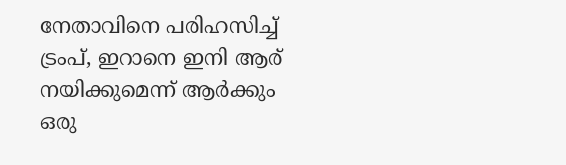നേതാവിനെ പരിഹസിച്ച് ട്രംപ്, ഇറാനെ ഇനി ആര് നയിക്കുമെന്ന് ആർക്കും ഒരു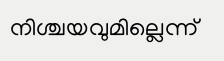നിശ്ചയവുമില്ലെന്ന്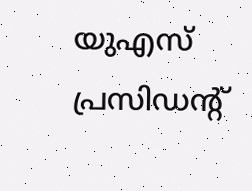യുഎസ് പ്രസിഡന്‍റ്